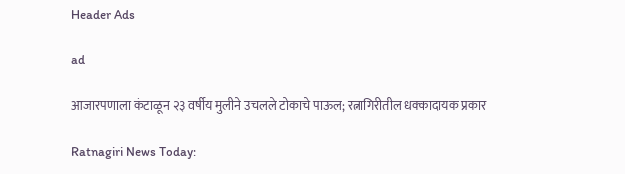Header Ads

ad

आजारपणाला कंटाळून २३ वर्षीय मुलीने उचलले टोकाचे पाऊल; रत्नागिरीतील धक्कादायक प्रकार

Ratnagiri News Today: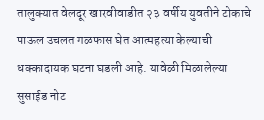तालुक्यात वेलदूर खारवीवाडीत २३ वर्षीय युवतीने टोकाचे पाऊल उचलत गळफास घेत आत्महत्या केल्याची धक्कादायक घटना घडली आहे. यावेळी मिळालेल्या सुसाईड नोट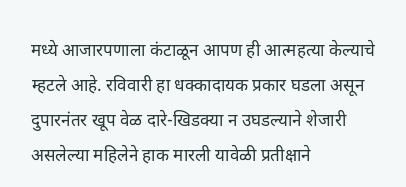मध्ये आजारपणाला कंटाळून आपण ही आत्महत्या केल्याचे म्हटले आहे. रविवारी हा धक्कादायक प्रकार घडला असून दुपारनंतर खूप वेळ दारे-खिडक्या न उघडल्याने शेजारी असलेल्या महिलेने हाक मारली यावेळी प्रतीक्षाने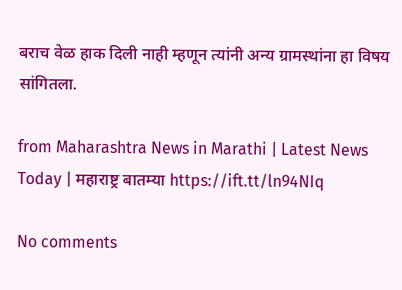बराच वेळ हाक दिली नाही म्हणून त्यांनी अन्य ग्रामस्थांना हा विषय सांगितला.

from Maharashtra News in Marathi | Latest News Today | महाराष्ट्र बातम्या https://ift.tt/ln94NIq

No comments